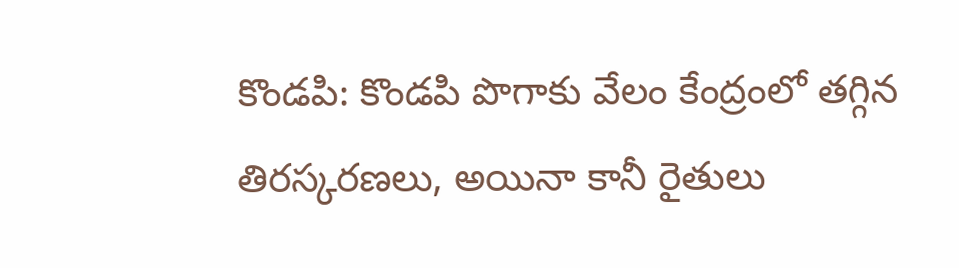కొండపి: కొండపి పొగాకు వేలం కేంద్రంలో తగ్గిన తిరస్కరణలు, అయినా కానీ రైతులు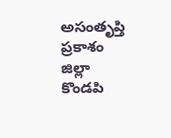అసంతృప్తి
ప్రకాశం జిల్లా కొండపి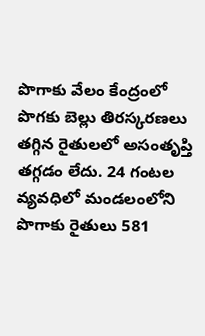పొగాకు వేలం కేంద్రంలో పొగకు బెల్లు తిరస్కరణలు తగ్గిన రైతులలో అసంతృప్తి తగ్గడం లేదు. 24 గంటల వ్యవధిలో మండలంలోని పొగాకు రైతులు 581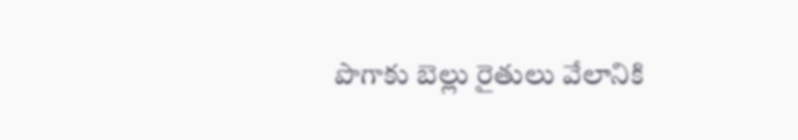పొగాకు బెల్లు రైతులు వేలానికి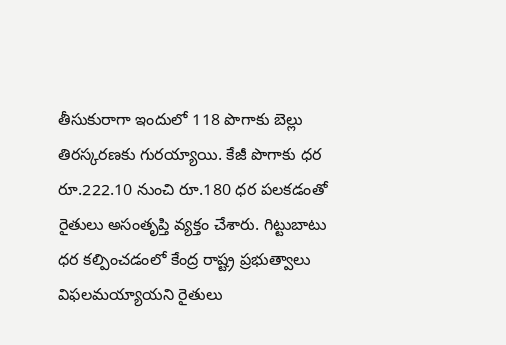తీసుకురాగా ఇందులో 118 పొగాకు బెల్లు తిరస్కరణకు గురయ్యాయి. కేజీ పొగాకు ధర రూ.222.10 నుంచి రూ.180 ధర పలకడంతో రైతులు అసంతృప్తి వ్యక్తం చేశారు. గిట్టుబాటు ధర కల్పించడంలో కేంద్ర రాష్ట్ర ప్రభుత్వాలు విఫలమయ్యాయని రైతులు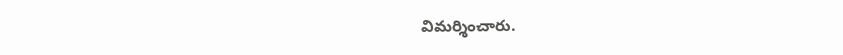విమర్శించారు.